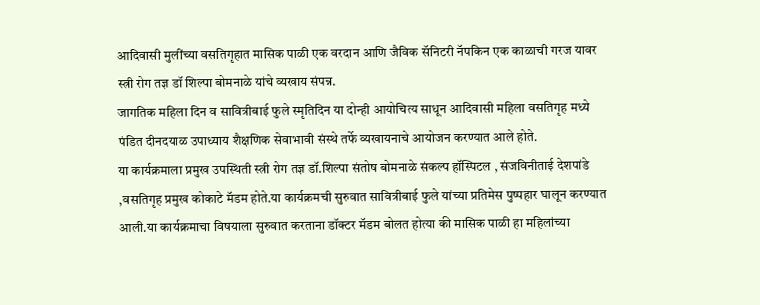आदिवासी मुलींच्या वसतिगृहात मासिक पाळी एक वरदान आणि जैविक सॅनिटरी नॅपकिन एक काळाची गरज यावर स्त्री रोग तज्ञ डॉ शिल्पा बोमनाळे यांचे व्यखाय संपन्न.
जागतिक महिला दिन व सावित्रीबाई फुले स्मृतिदिन या दोन्ही आयोचित्य साधून आदिवासी महिला वसतिगृह मध्ये पंडित दीनदयाळ उपाध्याय शैक्षणिक सेवाभावी संस्थे तर्फे व्यखायनाचे आयोजन करण्यात आले होते.
या कार्यक्रमाला प्रमुख उपस्थिती स्त्री रोग तज्ञ डॉ.शिल्पा संतोष बोमनाळे संकल्प हॉस्पिटल , संजविनीताई देशपांडे ,वसतिगृह प्रमुख कोकाटे मॅडम होते.या कार्यक्रमची सुरुवात सावित्रीबाई फुले यांच्या प्रतिमेस पुष्पहार घालून करण्यात आली.या कार्यक्रमाचा विषयाला सुरुवात करताना डॉक्टर मॅडम बोलत होत्या की मासिक पाळी हा महिलांच्या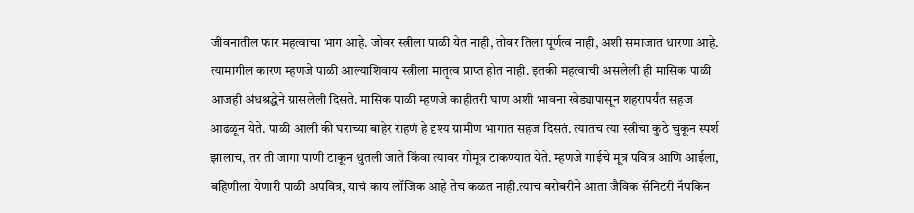जीवनातील फार महत्वाचा भाग आहे. जोवर स्त्रीला पाळी येत नाही, तोवर तिला पूर्णत्व नाही, अशी समाजात धारणा आहे. त्यामागील कारण म्हणजे पाळी आल्याशिवाय स्त्रीला मातृत्व प्राप्त होत नाही. इतकी महत्वाची असलेली ही मासिक पाळी आजही अंधश्रद्धेने ग्रासलेली दिसते. मासिक पाळी म्हणजे काहीतरी घाण अशी भावना खेड्यापासून शहरापर्यंत सहज आढळून येते. पाळी आली की घराच्या बाहेर राहणं हे दृश्य ग्रामीण भागात सहज दिसतं. त्यातच त्या स्त्रीचा कुठे चुकून स्पर्श झालाच, तर ती जागा पाणी टाकून धुतली जाते किंवा त्यावर गोमूत्र टाकण्यात येते. म्हणजे गाईचे मूत्र पवित्र आणि आईला, बहिणीला येणारी पाळी अपवित्र, याचं काय लॉजिक आहे तेच कळत नाही.त्याच बरोबरीने आता जैविक सॅनिटरी नॅपकिन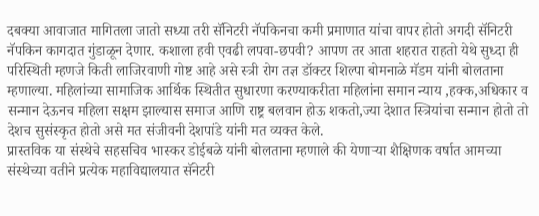दबक्या आवाजात मागितला जातो सध्या तरी सॅनिटरी नॅपकिनचा कमी प्रमाणात यांचा वापर होतो अगदी सॅनिटरी नॅपकिन कागदात गुंडाळून देणार. कशाला हवी एवढी लपवा-छपवी? आपण तर आता शहरात राहतो येथे सुध्दा ही परिस्थिती म्हणजे किती लाजिरवाणी गोष्ट आहे असे स्त्री रोग तज्ञ डॉक्टर शिल्पा बोमनाळे मॅडम यांनी बोलताना म्हणाल्या. महिलांच्या सामाजिक आर्थिक स्थितीत सुधारणा करण्याकरीता महिलांना समान न्याय ,हक्क,अधिकार व सन्मान देऊनच महिला सक्षम झाल्यास समाज आणि राष्ट्र बलवान होऊ शकतो,ज्या देशात स्त्रियांचा सन्मान होतो तो देशच सुसंस्कृत होतो असे मत संजीवनी देशपांडे यांनी मत व्यक्त केले.
प्रास्तविक या संस्थेचे सहसचिव भास्कर डोईबळे यांनी बोलताना म्हणाले की येणाऱ्या शैक्षिणक वर्षात आमच्या संस्थेच्या वतीने प्रत्येक महाविद्यालयात सॅनेटरी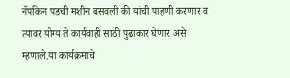नॅपकिन पडची मशीन बसवली की यांची पाहणी करणार व त्यावर योग्य ते कार्यवाही साठी पुढाकार घेणार असे म्हणाले.या कार्यक्रमाचे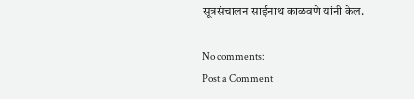सूत्रसंचालन साईनाथ काळवणे यांनी केल.

No comments:
Post a Comment